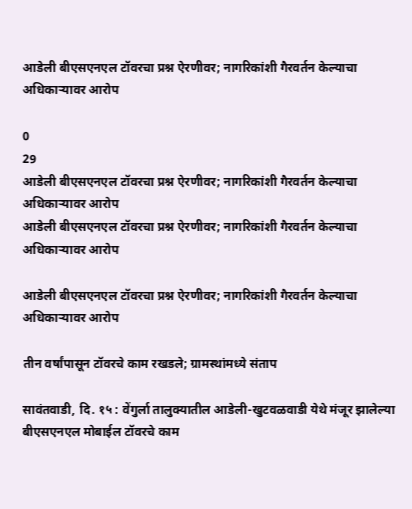आडेली बीएसएनएल टॉवरचा प्रश्न ऐरणीवर; नागरिकांशी गैरवर्तन केल्याचा अधिकाऱ्यावर आरोप

0
29
आडेली बीएसएनएल टॉवरचा प्रश्न ऐरणीवर; नागरिकांशी गैरवर्तन केल्याचा अधिकाऱ्यावर आरोप
आडेली बीएसएनएल टॉवरचा प्रश्न ऐरणीवर; नागरिकांशी गैरवर्तन केल्याचा अधिकाऱ्यावर आरोप

आडेली बीएसएनएल टॉवरचा प्रश्न ऐरणीवर; नागरिकांशी गैरवर्तन केल्याचा अधिकाऱ्यावर आरोप

तीन वर्षांपासून टॉवरचे काम रखडले; ग्रामस्थांमध्ये संताप

सावंतवाडी, दि. १५ : वेंगुर्ला तालुक्यातील आडेली-खुटवळवाडी येथे मंजूर झालेल्या बीएसएनएल मोबाईल टॉवरचे काम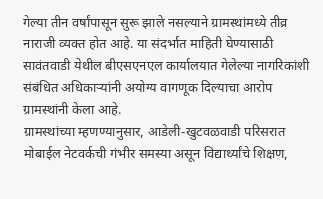गेल्या तीन वर्षांपासून सुरू झाले नसल्याने ग्रामस्थांमध्ये तीव्र नाराजी व्यक्त होत आहे. या संदर्भात माहिती घेण्यासाठी सावंतवाडी येथील बीएसएनएल कार्यालयात गेलेल्या नागरिकांशी संबंधित अधिकाऱ्यांनी अयोग्य वागणूक दिल्याचा आरोप ग्रामस्थांनी केला आहे.
ग्रामस्थांच्या म्हणण्यानुसार, आडेली-खुटवळवाडी परिसरात मोबाईल नेटवर्कची गंभीर समस्या असून विद्यार्थ्यांचे शिक्षण,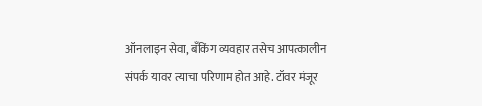ऑनलाइन सेवा, बँकिंग व्यवहार तसेच आपत्कालीन संपर्क यावर त्याचा परिणाम होत आहे. टॉवर मंजूर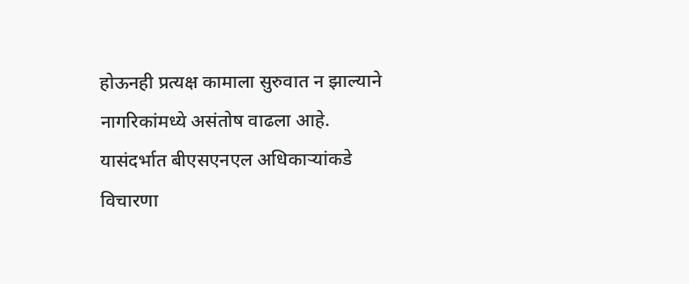होऊनही प्रत्यक्ष कामाला सुरुवात न झाल्याने नागरिकांमध्ये असंतोष वाढला आहे.
यासंदर्भात बीएसएनएल अधिकाऱ्यांकडे विचारणा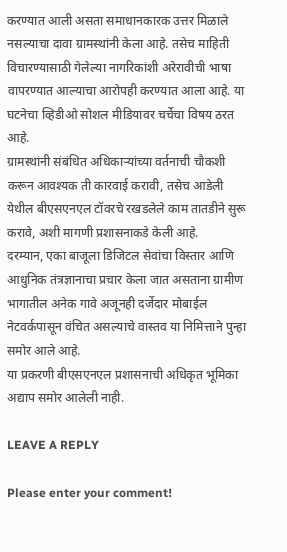करण्यात आली असता समाधानकारक उत्तर मिळाले नसल्याचा दावा ग्रामस्थांनी केला आहे. तसेच माहिती विचारण्यासाठी गेलेल्या नागरिकांशी अरेरावीची भाषा वापरण्यात आल्याचा आरोपही करण्यात आला आहे. या घटनेचा व्हिडीओ सोशल मीडियावर चर्चेचा विषय ठरत आहे.
ग्रामस्थांनी संबंधित अधिकाऱ्यांच्या वर्तनाची चौकशी करून आवश्यक ती कारवाई करावी, तसेच आडेली येथील बीएसएनएल टॉवरचे रखडलेले काम तातडीने सुरू करावे, अशी मागणी प्रशासनाकडे केली आहे.
दरम्यान, एका बाजूला डिजिटल सेवांचा विस्तार आणि आधुनिक तंत्रज्ञानाचा प्रचार केला जात असताना ग्रामीण भागातील अनेक गावे अजूनही दर्जेदार मोबाईल नेटवर्कपासून वंचित असल्याचे वास्तव या निमित्ताने पुन्हा समोर आले आहे.
या प्रकरणी बीएसएनएल प्रशासनाची अधिकृत भूमिका अद्याप समोर आलेली नाही.

LEAVE A REPLY

Please enter your comment!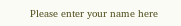Please enter your name here